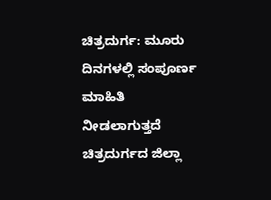ಚಿತ್ರದುರ್ಗ: ಮೂರು ದಿನಗಳಲ್ಲಿ ಸಂಪೂರ್ಣ ಮಾಹಿತಿ
ನೀಡಲಾಗುತ್ತದೆ
ಚಿತ್ರದುರ್ಗದ ಜಿಲ್ಲಾ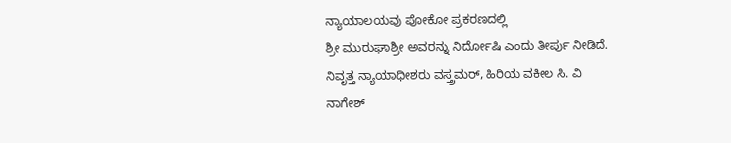ನ್ಯಾಯಾಲಯವು ಪೋಕೋ ಪ್ರಕರಣದಲ್ಲಿ
ಶ್ರೀ ಮುರುಘಾಶ್ರೀ ಅವರನ್ನು ನಿರ್ದೋಷಿ ಎಂದು ತೀರ್ಪು ನೀಡಿದೆ.
ನಿವೃತ್ತ ನ್ಯಾಯಾಧೀಶರು ವಸ್ತ್ರಮರ್, ಹಿರಿಯ ವಕೀಲ ಸಿ. ವಿ
ನಾಗೇಶ್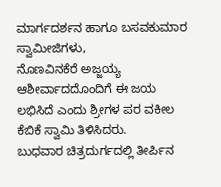ಮಾರ್ಗದರ್ಶನ ಹಾಗೂ ಬಸವಕುಮಾರ ಸ್ವಾಮೀಜಿಗಳು,
ನೊಣವಿನಕೆರೆ ಅಜ್ಜಯ್ಯ ಆಶೀರ್ವಾದದೊಂದಿಗೆ ಈ ಜಯ
ಲಭಿಸಿದೆ ಎಂದು ಶ್ರೀಗಳ ಪರ ವಕೀಲ ಕೆಬಿಕೆ ಸ್ವಾಮಿ ತಿಳಿಸಿದರು.
ಬುಧವಾರ ಚಿತ್ರದುರ್ಗದಲ್ಲಿ ತೀರ್ಪಿನ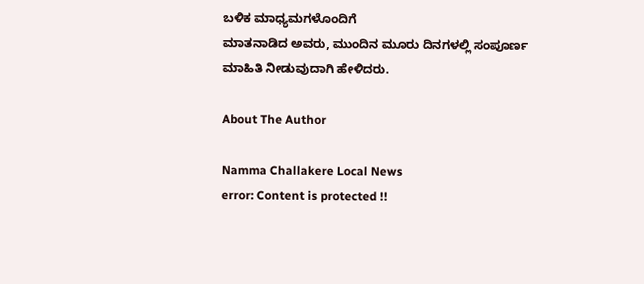ಬಳಿಕ ಮಾಧ್ಯಮಗಳೊಂದಿಗೆ
ಮಾತನಾಡಿದ ಅವರು, ಮುಂದಿನ ಮೂರು ದಿನಗಳಲ್ಲಿ ಸಂಪೂರ್ಣ
ಮಾಹಿತಿ ನೀಡುವುದಾಗಿ ಹೇಳಿದರು.

About The Author

Namma Challakere Local News
error: Content is protected !!